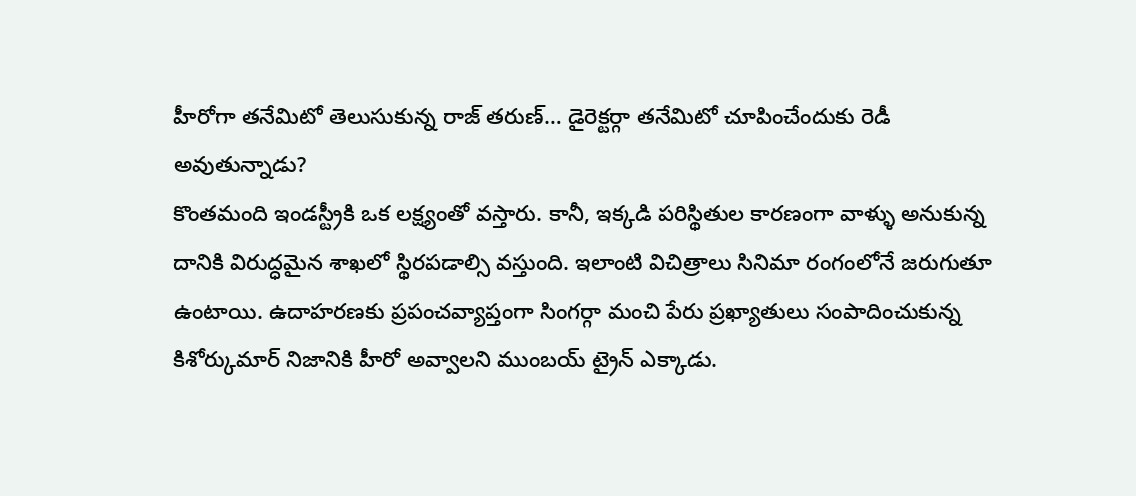హీరోగా తనేమిటో తెలుసుకున్న రాజ్ తరుణ్… డైరెక్టర్గా తనేమిటో చూపించేందుకు రెడీ అవుతున్నాడు?
కొంతమంది ఇండస్ట్రీకి ఒక లక్ష్యంతో వస్తారు. కానీ, ఇక్కడి పరిస్థితుల కారణంగా వాళ్ళు అనుకున్న దానికి విరుద్ధమైన శాఖలో స్థిరపడాల్సి వస్తుంది. ఇలాంటి విచిత్రాలు సినిమా రంగంలోనే జరుగుతూ ఉంటాయి. ఉదాహరణకు ప్రపంచవ్యాప్తంగా సింగర్గా మంచి పేరు ప్రఖ్యాతులు సంపాదించుకున్న కిశోర్కుమార్ నిజానికి హీరో అవ్వాలని ముంబయ్ ట్రైన్ ఎక్కాడు.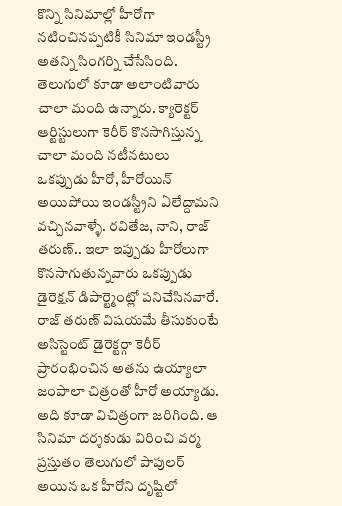కొన్ని సినిమాల్లో హీరోగా నటించినప్పటికీ సినిమా ఇండస్ట్రీ అతన్ని సింగర్ని చేసేసింది. తెలుగులో కూడా అలాంటివారు చాలా మంది ఉన్నారు. క్యారెక్టర్ ఆర్టిస్టులుగా కెరీర్ కొనసాగిస్తున్న చాలా మంది నటీనటులు ఒకప్పుడు హీరో, హీరోయిన్ అయిపోయి ఇండస్ట్రీని ఏలేద్దామని వచ్చినవాళ్ళే. రవితేజ, నాని, రాజ్ తరుణ్.. ఇలా ఇప్పుడు హీరోలుగా కొనసాగుతున్నవారు ఒకప్పుడు డైరెక్షన్ డిపార్ట్మెంట్లో పనిచేసినవారే.
రాజ్ తరుణ్ విషయమే తీసుకుంటే అసిస్టెంట్ డైరెక్టర్గా కెరీర్ ప్రారంభించిన అతను ఉయ్యాలా జంపాలా చిత్రంతో హీరో అయ్యాడు. అది కూడా విచిత్రంగా జరిగింది. ఆ సినిమా దర్శకుడు విరించి వర్మ ప్రస్తుతం తెలుగులో పాపులర్ అయిన ఒక హీరోని దృష్టిలో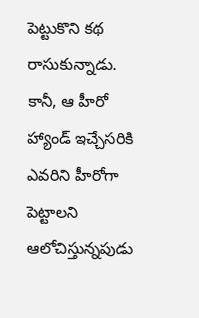పెట్టుకొని కథ రాసుకున్నాడు. కానీ, ఆ హీరో హ్యాండ్ ఇచ్చేసరికి ఎవరిని హీరోగా పెట్టాలని ఆలోచిస్తున్నపుడు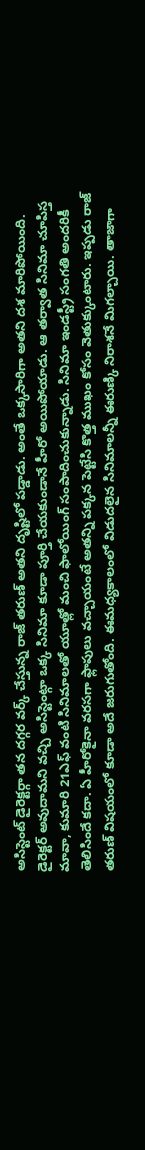అసిస్టెంట్ డైరెక్టర్గా తన దగ్గర వర్క్ చేస్తున్న రాజ్ తరుణ్ అతని దృష్టిలో పడ్డాడు. అంతే ఒక్కసారిగా అతని దశ మారిపోయింది. డైరెక్టర్ అవుదామని వచ్చి అసిస్టెంట్గా ఒక్క సినిమా కూడా పూర్తి చేయకుండానే హీరో అయిపోయాడు. ఆ తర్వాత సినిమా చూపిస్త మావా, కుమారి 21ఎఫ్ వంటి సినిమాలతో యూత్లో మంచి ఫాలోయింగ్ సంపాదించుకున్నాడు. సినిమా ఇండస్ట్రీ సంగతి అందరికీ తెలిసిందే కదా. ఏ హీరోకైనా వరసగా ఫ్లాపులు వచ్చాయంటే అతన్ని పక్కన పెట్టేసి కొత్త ముఖం కోసం వెతుక్కుంటారు. ఇప్పడు రాజ్ తరుణ్ విషయంలో కూడా అదే జరుగుతోంది. ఈమధ్యకాలంలో విడుదలైన సినిమాలన్నీ ఈరుణ్కి నిరాశనే మిగల్చాయి. తాజాగా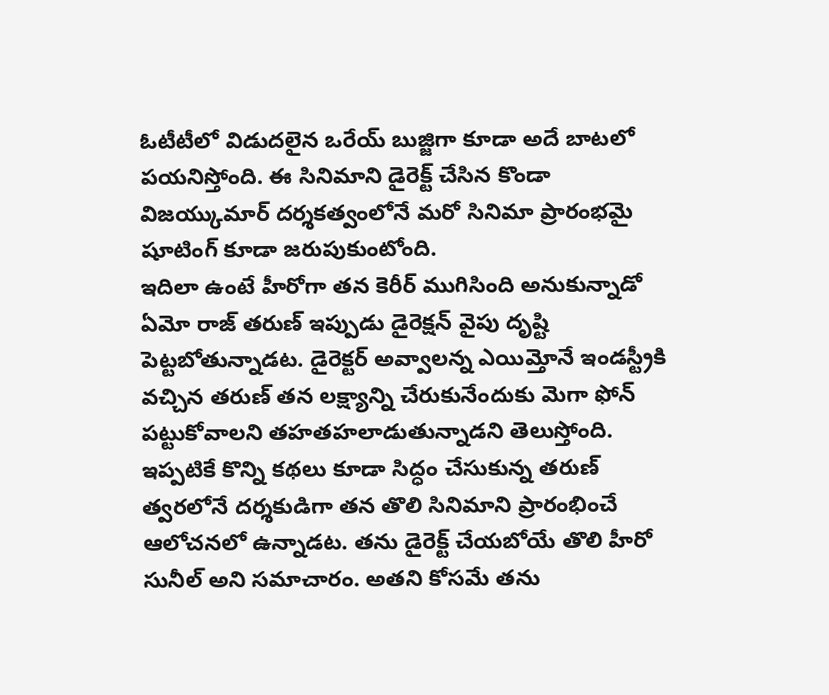ఓటీటీలో విడుదలైన ఒరేయ్ బుజ్జిగా కూడా అదే బాటలో పయనిస్తోంది. ఈ సినిమాని డైరెక్ట్ చేసిన కొండా విజయ్కుమార్ దర్శకత్వంలోనే మరో సినిమా ప్రారంభమై షూటింగ్ కూడా జరుపుకుంటోంది.
ఇదిలా ఉంటే హీరోగా తన కెరీర్ ముగిసింది అనుకున్నాడో ఏమో రాజ్ తరుణ్ ఇప్పుడు డైరెక్షన్ వైపు దృష్టి పెట్టబోతున్నాడట. డైరెక్టర్ అవ్వాలన్న ఎయిమ్తోనే ఇండస్ట్రీకి వచ్చిన తరుణ్ తన లక్ష్యాన్ని చేరుకునేందుకు మెగా ఫోన్ పట్టుకోవాలని తహతహలాడుతున్నాడని తెలుస్తోంది. ఇప్పటికే కొన్ని కథలు కూడా సిద్ధం చేసుకున్న తరుణ్ త్వరలోనే దర్శకుడిగా తన తొలి సినిమాని ప్రారంభించే ఆలోచనలో ఉన్నాడట. తను డైరెక్ట్ చేయబోయే తొలి హీరో సునీల్ అని సమాచారం. అతని కోసమే తను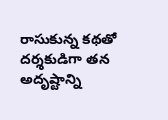రాసుకున్న కథతో దర్శకుడిగా తన అదృష్టాన్ని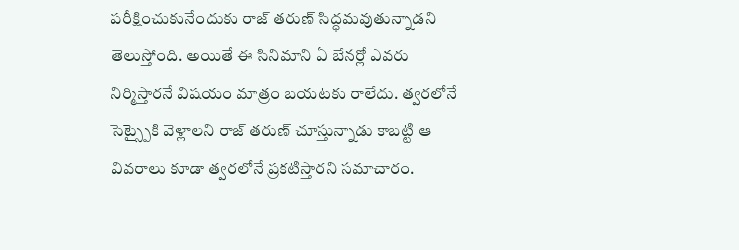పరీక్షించుకునేందుకు రాజ్ తరుణ్ సిద్ధమవుతున్నాడని తెలుస్తోంది. అయితే ఈ సినిమాని ఏ బేనర్లో ఎవరు నిర్మిస్తారనే విషయం మాత్రం బయటకు రాలేదు. త్వరలోనే సెట్స్పైకి వెళ్లాలని రాజ్ తరుణ్ చూస్తున్నాడు కాబట్టి ఆ వివరాలు కూడా త్వరలోనే ప్రకటిస్తారని సమాచారం.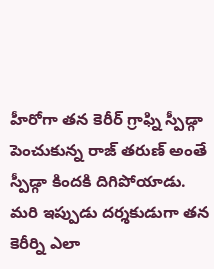హీరోగా తన కెరీర్ గ్రాఫ్ని స్పీడ్గా పెంచుకున్న రాజ్ తరుణ్ అంతే స్పీడ్గా కిందకి దిగిపోయాడు. మరి ఇప్పుడు దర్శకుడుగా తన కెరీర్ని ఎలా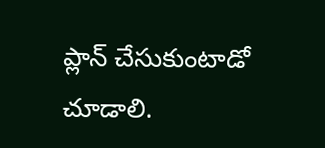ప్లాన్ చేసుకుంటాడో చూడాలి.